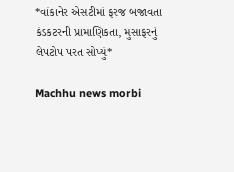*વાંકાનેર એસટીમાં ફરજ બજાવતા કંડકટરની પ્રામાણિકતા, મુસાફરનું લેપટોપ પરત સોપ્યું*

Machhu news morbi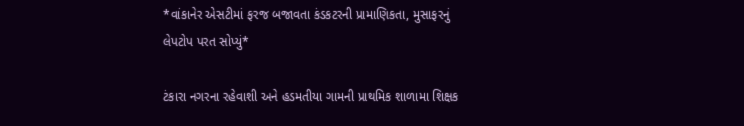*વાંકાનેર એસટીમાં ફરજ બજાવતા કંડકટરની પ્રામાણિકતા, મુસાફરનું લેપટોપ પરત સોપ્યું*

ટંકારા નગરના રહેવાશી અને હડમતીયા ગામની પ્રાથમિક શાળામા શિક્ષક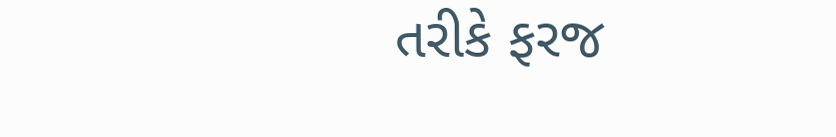તરીકે ફરજ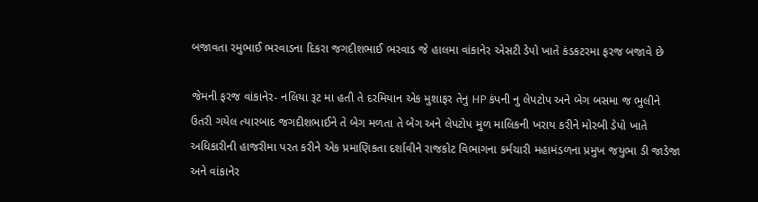બજાવતા રમુભાઈ ભરવાડના દિકરા જગદીશભાઈ ભરવાડ જે હાલમા વાંકાનેર એસટી ડેપો ખાતે કંડકટરમા ફરજ બજાવે છે

જેમની ફરજ વાંકાનેર- નલિયા રૂટ મા હતી તે દરમિયાન એક મુશાફર તેનુ HP કંપની નુ લેપટોપ અને બેગ બસમા જ ભુલીને ઉતરી ગયેલ ત્યારબાદ જગદીશભાઈને તે બેગ મળતા તે બેગ અને લેપટોપ મુળ માલિકની ખરાય કરીને મોરબી ડેપો ખાતે અધિકારીની હાજરીમા પરત કરીને એક પ્રમાણિકતા દર્શાવીને રાજકોટ વિભાગના કર્મચારી મહામંડળના પ્રમુખ જયુભા ડી જાડેજા અને વાંકાનેર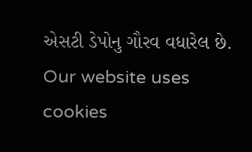એસટી ડેપોનુ ગૌરવ વધારેલ છે.
Our website uses cookies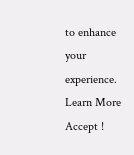to enhance your experience. Learn More
Accept !